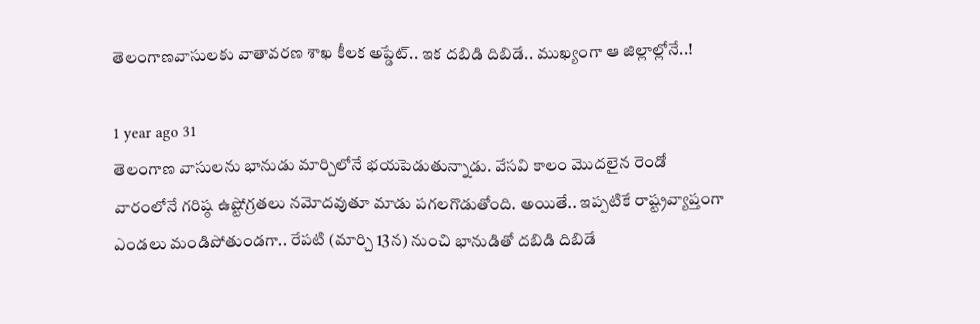తెలంగాణవాసులకు వాతావరణ శాఖ కీలక అప్డేట్.. ఇక దబిడి దిబిడే.. ముఖ్యంగా ఆ జిల్లాల్లోనే..!

1 year ago 31
తెలంగాణ వాసులను భానుడు మార్చిలోనే భయపెడుతున్నాడు. వేసవి కాలం మొదలైన రెండో వారంలోనే గరిష్ఠ ఉష్టోగ్రతలు నమోదవుతూ మాడు పగలగొడుతోంది. అయితే.. ఇప్పటికే రాష్ట్రవ్యాప్తంగా ఎండలు మండిపోతుండగా.. రేపటి (మార్చి 13న) నుంచి భానుడితో దబిడి దిబిడే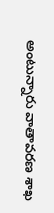అంటున్నారు వాతావరణ శాఖ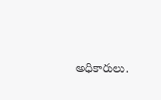అధికారులు.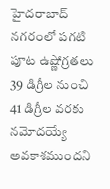హైదరాబాద్‌ నగరంలో పగటి పూట ఉష్ణోగ్రతలు 39 డిగ్రీల నుంచి 41 డిగ్రీల వరకు నమోదయ్యే అవకాశముందని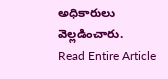అధికారులు వెల్లడించారు.
Read Entire Article